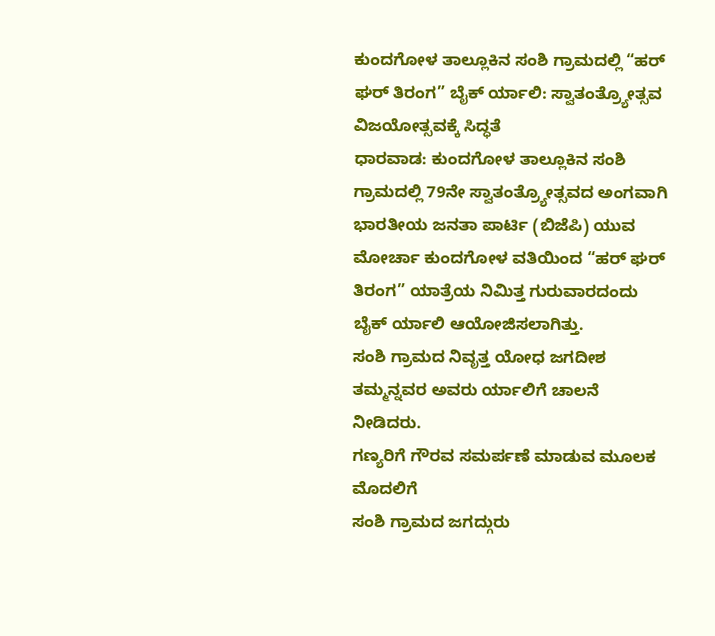ಕುಂದಗೋಳ ತಾಲ್ಲೂಕಿನ ಸಂಶಿ ಗ್ರಾಮದಲ್ಲಿ “ಹರ್ ಘರ್ ತಿರಂಗ” ಬೈಕ್ ರ್ಯಾಲಿ: ಸ್ವಾತಂತ್ರ್ಯೋತ್ಸವ ವಿಜಯೋತ್ಸವಕ್ಕೆ ಸಿದ್ಧತೆ
ಧಾರವಾಡ: ಕುಂದಗೋಳ ತಾಲ್ಲೂಕಿನ ಸಂಶಿ ಗ್ರಾಮದಲ್ಲಿ 79ನೇ ಸ್ವಾತಂತ್ರ್ಯೋತ್ಸವದ ಅಂಗವಾಗಿ ಭಾರತೀಯ ಜನತಾ ಪಾರ್ಟಿ (ಬಿಜೆಪಿ) ಯುವ ಮೋರ್ಚಾ ಕುಂದಗೋಳ ವತಿಯಿಂದ “ಹರ್ ಘರ್ ತಿರಂಗ” ಯಾತ್ರೆಯ ನಿಮಿತ್ತ ಗುರುವಾರದಂದು ಬೈಕ್ ರ್ಯಾಲಿ ಆಯೋಜಿಸಲಾಗಿತ್ತು.
ಸಂಶಿ ಗ್ರಾಮದ ನಿವೃತ್ತ ಯೋಧ ಜಗದೀಶ ತಮ್ಮನ್ನವರ ಅವರು ರ್ಯಾಲಿಗೆ ಚಾಲನೆ ನೀಡಿದರು.
ಗಣ್ಯರಿಗೆ ಗೌರವ ಸಮರ್ಪಣೆ ಮಾಡುವ ಮೂಲಕ ಮೊದಲಿಗೆ
ಸಂಶಿ ಗ್ರಾಮದ ಜಗದ್ಗುರು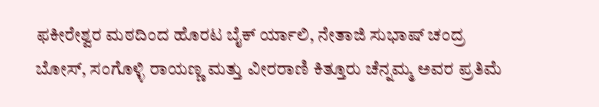ಫಕೀರೇಶ್ವರ ಮಠದಿಂದ ಹೊರಟ ಬೈಕ್ ರ್ಯಾಲಿ, ನೇತಾಜಿ ಸುಭಾಷ್ ಚಂದ್ರ ಬೋಸ್, ಸಂಗೊಳ್ಳಿ ರಾಯಣ್ಣ ಮತ್ತು ವೀರರಾಣಿ ಕಿತ್ತೂರು ಚೆನ್ನಮ್ಮ ಅವರ ಪ್ರತಿಮೆ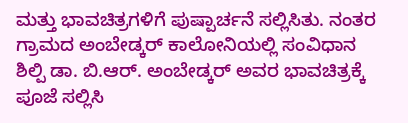ಮತ್ತು ಭಾವಚಿತ್ರಗಳಿಗೆ ಪುಷ್ಪಾರ್ಚನೆ ಸಲ್ಲಿಸಿತು. ನಂತರ ಗ್ರಾಮದ ಅಂಬೇಡ್ಕರ್ ಕಾಲೋನಿಯಲ್ಲಿ ಸಂವಿಧಾನ ಶಿಲ್ಪಿ ಡಾ. ಬಿ.ಆರ್. ಅಂಬೇಡ್ಕರ್ ಅವರ ಭಾವಚಿತ್ರಕ್ಕೆ ಪೂಜೆ ಸಲ್ಲಿಸಿ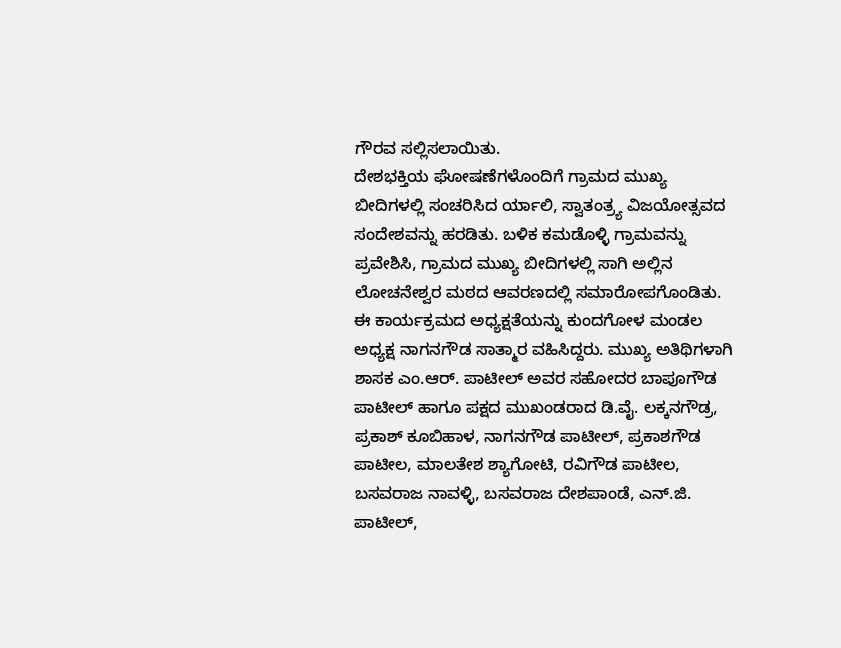ಗೌರವ ಸಲ್ಲಿಸಲಾಯಿತು.
ದೇಶಭಕ್ತಿಯ ಘೋಷಣೆಗಳೊಂದಿಗೆ ಗ್ರಾಮದ ಮುಖ್ಯ ಬೀದಿಗಳಲ್ಲಿ ಸಂಚರಿಸಿದ ರ್ಯಾಲಿ, ಸ್ವಾತಂತ್ರ್ಯ ವಿಜಯೋತ್ಸವದ ಸಂದೇಶವನ್ನು ಹರಡಿತು. ಬಳಿಕ ಕಮಡೊಳ್ಳಿ ಗ್ರಾಮವನ್ನು ಪ್ರವೇಶಿಸಿ, ಗ್ರಾಮದ ಮುಖ್ಯ ಬೀದಿಗಳಲ್ಲಿ ಸಾಗಿ ಅಲ್ಲಿನ ಲೋಚನೇಶ್ವರ ಮಠದ ಆವರಣದಲ್ಲಿ ಸಮಾರೋಪಗೊಂಡಿತು.
ಈ ಕಾರ್ಯಕ್ರಮದ ಅಧ್ಯಕ್ಷತೆಯನ್ನು ಕುಂದಗೋಳ ಮಂಡಲ ಅಧ್ಯಕ್ಷ ನಾಗನಗೌಡ ಸಾತ್ಮಾರ ವಹಿಸಿದ್ದರು. ಮುಖ್ಯ ಅತಿಥಿಗಳಾಗಿ ಶಾಸಕ ಎಂ.ಆರ್. ಪಾಟೀಲ್ ಅವರ ಸಹೋದರ ಬಾಪೂಗೌಡ ಪಾಟೀಲ್ ಹಾಗೂ ಪಕ್ಷದ ಮುಖಂಡರಾದ ಡಿ.ವೈ. ಲಕ್ಕನಗೌಡ್ರ, ಪ್ರಕಾಶ್ ಕೂಬಿಹಾಳ, ನಾಗನಗೌಡ ಪಾಟೀಲ್, ಪ್ರಕಾಶಗೌಡ ಪಾಟೀಲ, ಮಾಲತೇಶ ಶ್ಯಾಗೋಟಿ, ರವಿಗೌಡ ಪಾಟೀಲ, ಬಸವರಾಜ ನಾವಳ್ಳಿ, ಬಸವರಾಜ ದೇಶಪಾಂಡೆ, ಎನ್.ಜಿ. ಪಾಟೀಲ್,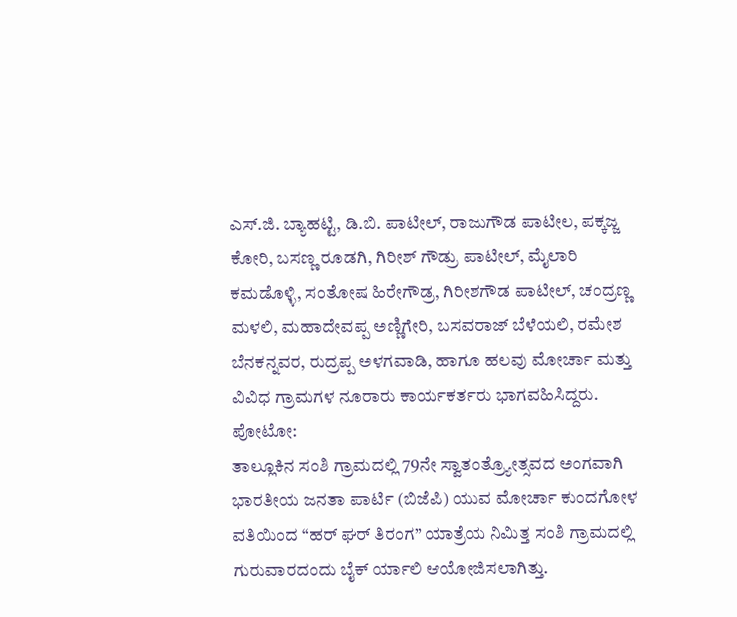ಎಸ್.ಜಿ. ಬ್ಯಾಹಟ್ಟಿ, ಡಿ.ಬಿ. ಪಾಟೀಲ್, ರಾಜುಗೌಡ ಪಾಟೀಲ, ಪಕ್ಕಜ್ಜ ಕೋರಿ, ಬಸಣ್ಣ ರೂಡಗಿ, ಗಿರೀಶ್ ಗೌಡ್ರು ಪಾಟೀಲ್, ಮೈಲಾರಿ ಕಮಡೊಳ್ಳಿ, ಸಂತೋಷ ಹಿರೇಗೌಡ್ರ, ಗಿರೀಶಗೌಡ ಪಾಟೀಲ್, ಚಂದ್ರಣ್ಣ ಮಳಲಿ, ಮಹಾದೇವಪ್ಪ ಅಣ್ಣಿಗೇರಿ, ಬಸವರಾಜ್ ಬೆಳೆಯಲಿ, ರಮೇಶ ಬೆನಕನ್ನವರ, ರುದ್ರಪ್ಪ ಅಳಗವಾಡಿ, ಹಾಗೂ ಹಲವು ಮೋರ್ಚಾ ಮತ್ತು ವಿವಿಧ ಗ್ರಾಮಗಳ ನೂರಾರು ಕಾರ್ಯಕರ್ತರು ಭಾಗವಹಿಸಿದ್ದರು.
ಪೋಟೋ:
ತಾಲ್ಲೂಕಿನ ಸಂಶಿ ಗ್ರಾಮದಲ್ಲಿ 79ನೇ ಸ್ವಾತಂತ್ರ್ಯೋತ್ಸವದ ಅಂಗವಾಗಿ ಭಾರತೀಯ ಜನತಾ ಪಾರ್ಟಿ (ಬಿಜೆಪಿ) ಯುವ ಮೋರ್ಚಾ ಕುಂದಗೋಳ ವತಿಯಿಂದ “ಹರ್ ಘರ್ ತಿರಂಗ” ಯಾತ್ರೆಯ ನಿಮಿತ್ತ ಸಂಶಿ ಗ್ರಾಮದಲ್ಲಿ ಗುರುವಾರದಂದು ಬೈಕ್ ರ್ಯಾಲಿ ಆಯೋಜಿಸಲಾಗಿತ್ತು.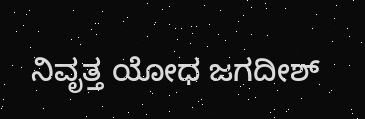ನಿವೃತ್ತ ಯೋಧ ಜಗದೀಶ್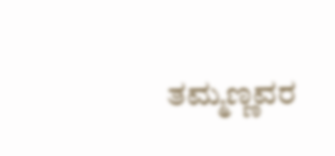ತಮ್ಮಣ್ಣವರ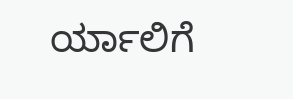ರ್ಯಾಲಿಗೆ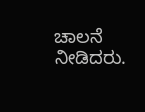ಚಾಲನೆ ನೀಡಿದರು.